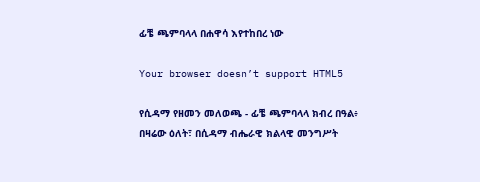ፊቼ ጫምባላላ በሐዋሳ እየተከበረ ነው

Your browser doesn’t support HTML5

የሲዳማ የዘመን መለወጫ - ፊቼ ጫምባላላ ክብረ በዓል፥ በዛሬው ዕለት፣ በሲዳማ ብሔራዊ ክልላዊ መንግሥት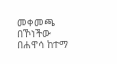መቀመጫ በኾነችው በሐዋሳ ከተማ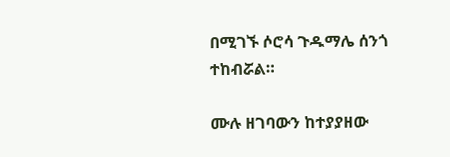በሚገኙ ሶሮሳ ጉዱማሌ ሰንጎ ተከብሯል።

ሙሉ ዘገባውን ከተያያዘው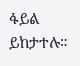ፋይል ይከታተሉ።